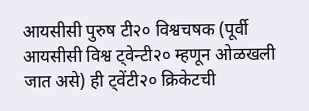आयसीसी पुरुष टी२० विश्वचषक (पूर्वी आयसीसी विश्व ट्वेन्टी२० म्हणून ओळखली जात असे) ही ट्वेंटी२० क्रिकेटची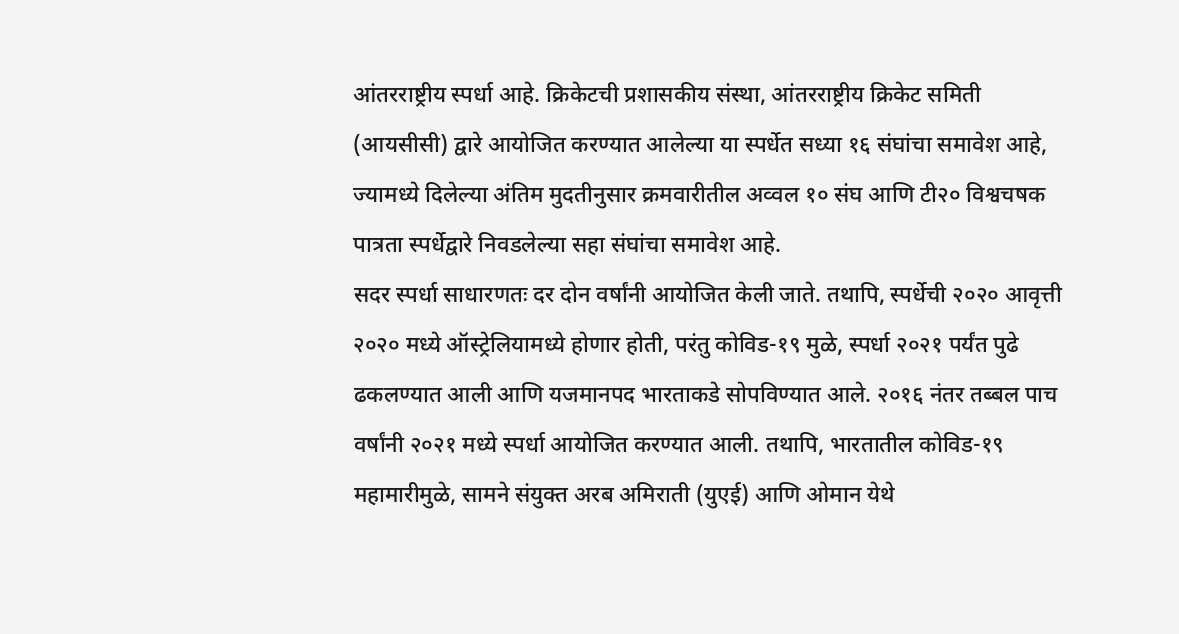आंतरराष्ट्रीय स्पर्धा आहे. क्रिकेटची प्रशासकीय संस्था, आंतरराष्ट्रीय क्रिकेट समिती (आयसीसी) द्वारे आयोजित करण्यात आलेल्या या स्पर्धेत सध्या १६ संघांचा समावेश आहे, ज्यामध्ये दिलेल्या अंतिम मुदतीनुसार क्रमवारीतील अव्वल १० संघ आणि टी२० विश्वचषक पात्रता स्पर्धेद्वारे निवडलेल्या सहा संघांचा समावेश आहे.
सदर स्पर्धा साधारणतः दर दोन वर्षांनी आयोजित केली जाते. तथापि, स्पर्धेची २०२० आवृत्ती २०२० मध्ये ऑस्ट्रेलियामध्ये होणार होती, परंतु कोविड-१९ मुळे, स्पर्धा २०२१ पर्यंत पुढे ढकलण्यात आली आणि यजमानपद भारताकडे सोपविण्यात आले. २०१६ नंतर तब्बल पाच वर्षांनी २०२१ मध्ये स्पर्धा आयोजित करण्यात आली. तथापि, भारतातील कोविड-१९ महामारीमुळे, सामने संयुक्त अरब अमिराती (युएई) आणि ओमान येथे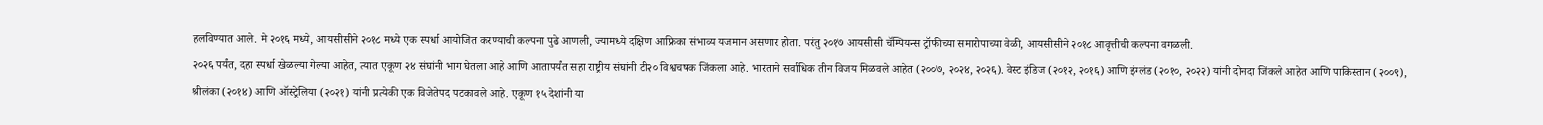हलविण्यात आले. मे २०१६ मध्ये, आयसीसीने २०१८ मध्ये एक स्पर्धा आयोजित करण्याची कल्पना पुढे आणली, ज्यामध्ये दक्षिण आफ्रिका संभाव्य यजमान असणार होता. परंतु २०१७ आयसीसी चॅम्पियन्स ट्रॉफीच्या समारोपाच्या वेळी, आयसीसीने २०१८ आवृत्तीची कल्पना वगळली.
२०२६ पर्यंत, दहा स्पर्धा खेळल्या गेल्या आहेत, त्यात एकूण २४ संघांनी भाग घेतला आहे आणि आतापर्यंत सहा राष्ट्रीय संघांनी टी२० विश्वचषक जिंकला आहे. भारताने सर्वाधिक तीन विजय मिळवले आहेत (२००७, २०२४, २०२६). वेस्ट इंडिज (२०१२, २०१६) आणि इंग्लंड (२०१०, २०२२) यांनी दोनदा जिंकले आहेत आणि पाकिस्तान (२००९), श्रीलंका (२०१४) आणि ऑस्ट्रेलिया (२०२१) यांनी प्रत्येकी एक विजेतेपद पटकावले आहे. एकूण १५ देशांनी या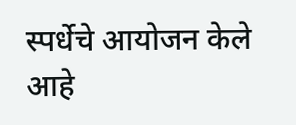स्पर्धेचे आयोजन केले आहे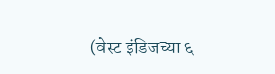(वेस्ट इंडिजच्या ६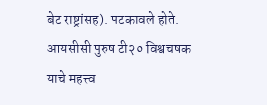बेट राष्ट्रांसह). पटकावले होते.
आयसीसी पुरुष टी२० विश्वचषक
याचे महत्त्व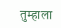तुम्हाला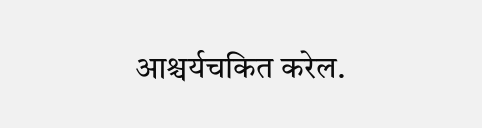आश्चर्यचकित करेल.